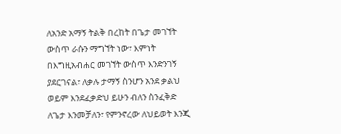ለአንድ አማኝ ትልቅ በረከት በጌታ መገኘት ውስጥ ራሱን ማግኘት ነው፣ እምነት በእግዚአብሐር መገኘት ውስጥ እንድንገኝ ያደርገናል፣ ለቃሉ ታማኝ ስንሆን አንደ ቃልህ ወይም እንደፈቃድህ ይሁን ብለን ስንፈቅድ ለጌታ እንመቻለን፣ የምንኖረው ለህይወት እንጂ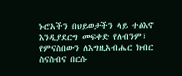ኑሮአችን በህይወታችን ላይ ተፅእኖ እንዲያደርግ መፍቀድ የለብንም፣ የምናስበውን ለእግዚአብሔር ክብር ስናስብና በርሱ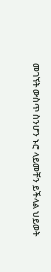መገኘት ውስጥ ስንሆን ኑሮ ላይመቸን ይችላል ህይወት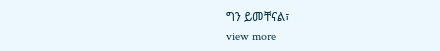ግን ይመቸናል፣
view more